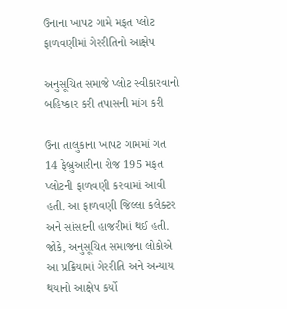ઉનાના ખાપટ ગામે મફત પ્લોટ ફાળવણીમાં ગેરરીતિનો આક્ષેપ

અનુસૂચિત સમાજે પ્લોટ સ્વીકારવાનો બહિષ્કાર કરી તપાસની માંગ કરી

ઉના તાલુકાના ખાપટ ગામમાં ગત 14 ફેબ્રુઆરીના રોજ 195 મફત પ્લોટની ફાળવણી કરવામાં આવી હતી. આ ફાળવણી જિલ્લા કલેક્ટર અને સાંસદની હાજરીમાં થઈ હતી. જોકે, અનુસૂચિત સમાજના લોકોએ આ પ્રક્રિયામાં ગેરરીતિ અને અન્યાય થયાનો આક્ષેપ કર્યો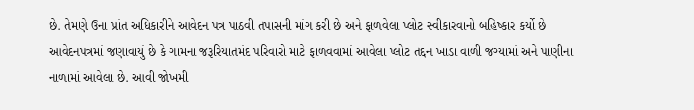છે. તેમણે ઉના પ્રાંત અધિકારીને આવેદન પત્ર પાઠવી તપાસની માંગ કરી છે અને ફાળવેલા પ્લોટ સ્વીકારવાનો બહિષ્કાર કર્યો છે
આવેદનપત્રમાં જણાવાયું છે કે ગામના જરૂરિયાતમંદ પરિવારો માટે ફાળવવામાં આવેલા પ્લોટ તદ્દન ખાડા વાળી જગ્યામાં અને પાણીના નાળામાં આવેલા છે. આવી જોખમી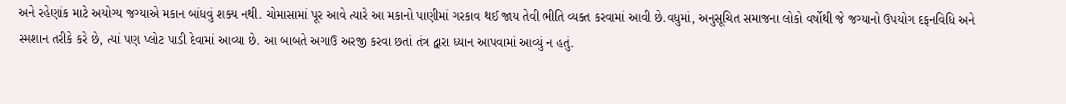અને રહેણાંક માટે અયોગ્ય જગ્યાએ મકાન બાંધવું શક્ય નથી. ચોમાસામાં પૂર આવે ત્યારે આ મકાનો પાણીમાં ગરકાવ થઈ જાય તેવી ભીતિ વ્યક્ત કરવામાં આવી છે.વધુમાં, અનુસૂચિત સમાજના લોકો વર્ષોથી જે જગ્યાનો ઉપયોગ દફનવિધિ અને સ્મશાન તરીકે કરે છે, ત્યાં પણ પ્લોટ પાડી દેવામાં આવ્યા છે. આ બાબતે અગાઉ અરજી કરવા છતાં તંત્ર દ્વારા ધ્યાન આપવામાં આવ્યું ન હતું.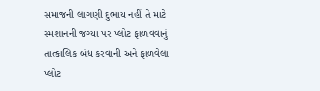સમાજની લાગણી દુભાય નહીં તે માટે સ્મશાનની જગ્યા પર પ્લોટ ફાળવવાનું તાત્કાલિક બંધ કરવાની અને ફાળવેલા પ્લોટ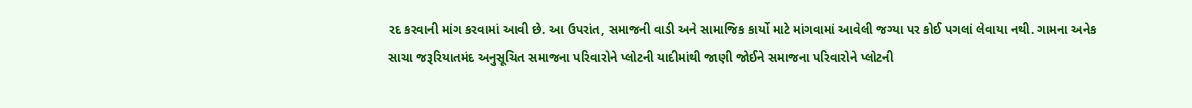રદ કરવાની માંગ કરવામાં આવી છે. આ ઉપરાંત, સમાજની વાડી અને સામાજિક કાર્યો માટે માંગવામાં આવેલી જગ્યા પર કોઈ પગલાં લેવાયા નથી. ગામના અનેક સાચા જરૂરિયાતમંદ અનુસૂચિત સમાજના પરિવારોને પ્લોટની યાદીમાંથી જાણી જોઈને સમાજના પરિવારોને પ્લોટની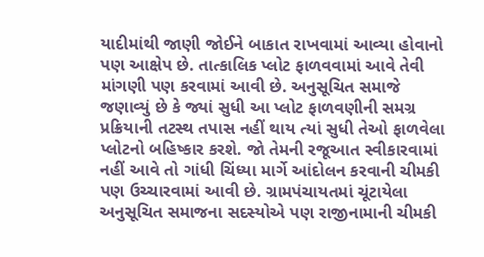યાદીમાંથી જાણી જોઈને બાકાત રાખવામાં આવ્યા હોવાનો પણ આક્ષેપ છે. તાત્કાલિક પ્લોટ ફાળવવામાં આવે તેવી માંગણી પણ કરવામાં આવી છે. અનુસૂચિત સમાજે જણાવ્યું છે કે જ્યાં સુધી આ પ્લોટ ફાળવણીની સમગ્ર પ્રક્રિયાની તટસ્થ તપાસ નહીં થાય ત્યાં સુધી તેઓ ફાળવેલા પ્લોટનો બહિષ્કાર કરશે. જો તેમની રજૂઆત સ્વીકારવામાં નહીં આવે તો ગાંધી ચિંધ્યા માર્ગે આંદોલન કરવાની ચીમકી પણ ઉચ્ચારવામાં આવી છે. ગ્રામપંચાયતમાં ચૂંટાયેલા અનુસૂચિત સમાજના સદસ્યોએ પણ રાજીનામાની ચીમકી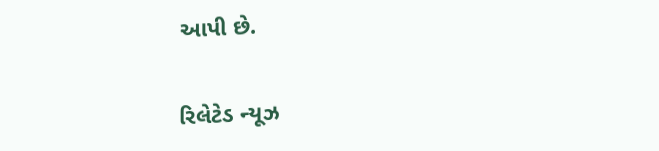આપી છે.

રિલેટેડ ન્યૂઝ